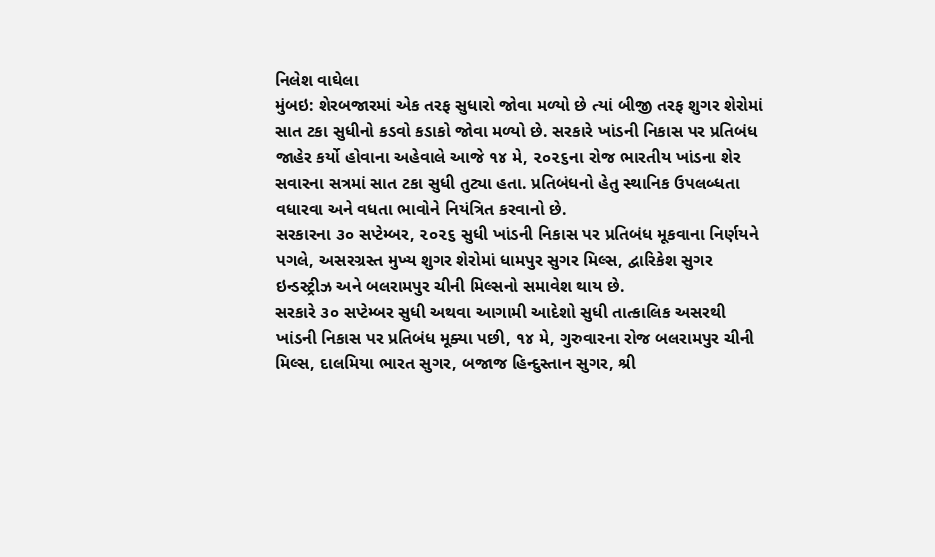નિલેશ વાઘેલા
મુંબઇ: શેરબજારમાં એક તરફ સુધારો જોવા મળ્યો છે ત્યાં બીજી તરફ શુગર શેરોમાં સાત ટકા સુધીનો કડવો કડાકો જોવા મળ્યો છે. સરકારે ખાંડની નિકાસ પર પ્રતિબંધ જાહેર કર્યો હોવાના અહેવાલે આજે ૧૪ મે, ૨૦૨૬ના રોજ ભારતીય ખાંડના શેર સવારના સત્રમાં સાત ટકા સુધી તુટ્યા હતા. પ્રતિબંધનો હેતુ સ્થાનિક ઉપલબ્ધતા વધારવા અને વધતા ભાવોને નિયંત્રિત કરવાનો છે.
સરકારના ૩૦ સપ્ટેમ્બર, ૨૦૨૬ સુધી ખાંડની નિકાસ પર પ્રતિબંધ મૂકવાના નિર્ણયને પગલે, અસરગ્રસ્ત મુખ્ય શુગર શેરોમાં ધામપુર સુગર મિલ્સ, દ્વારિકેશ સુગર ઇન્ડસ્ટ્રીઝ અને બલરામપુર ચીની મિલ્સનો સમાવેશ થાય છે.
સરકારે ૩૦ સપ્ટેમ્બર સુધી અથવા આગામી આદેશો સુધી તાત્કાલિક અસરથી ખાંડની નિકાસ પર પ્રતિબંધ મૂક્યા પછી, ૧૪ મે, ગુરુવારના રોજ બલરામપુર ચીની મિલ્સ, દાલમિયા ભારત સુગર, બજાજ હિન્દુસ્તાન સુગર, શ્રી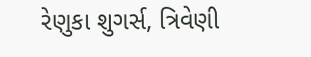રેણુકા શુગર્સ, ત્રિવેણી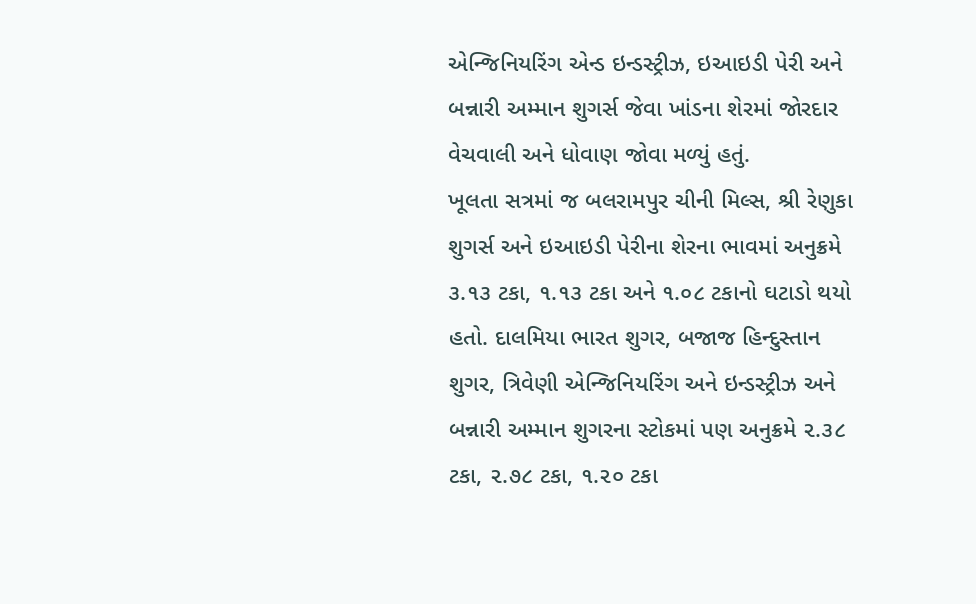એન્જિનિયરિંગ એન્ડ ઇન્ડસ્ટ્રીઝ, ઇઆઇડી પેરી અને બન્નારી અમ્માન શુગર્સ જેવા ખાંડના શેરમાં જોરદાર વેચવાલી અને ધોવાણ જોવા મળ્યું હતું.
ખૂલતા સત્રમાં જ બલરામપુર ચીની મિલ્સ, શ્રી રેણુકા શુગર્સ અને ઇઆઇડી પેરીના શેરના ભાવમાં અનુક્રમે ૩.૧૩ ટકા, ૧.૧૩ ટકા અને ૧.૦૮ ટકાનો ઘટાડો થયો હતો. દાલમિયા ભારત શુગર, બજાજ હિન્દુસ્તાન શુગર, ત્રિવેણી એન્જિનિયરિંગ અને ઇન્ડસ્ટ્રીઝ અને બન્નારી અમ્માન શુગરના સ્ટોકમાં પણ અનુક્રમે ૨.૩૮ ટકા, ૨.૭૮ ટકા, ૧.૨૦ ટકા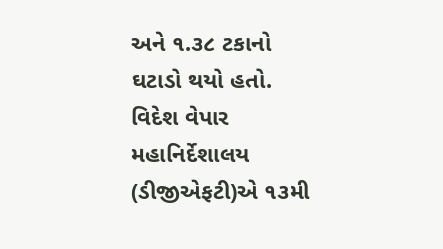અને ૧.૩૮ ટકાનો ઘટાડો થયો હતો.
વિદેશ વેપાર મહાનિર્દેશાલય (ડીજીએફટી)એ ૧૩મી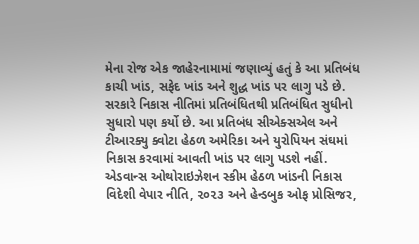મેના રોજ એક જાહેરનામામાં જણાવ્યું હતું કે આ પ્રતિબંધ કાચી ખાંડ, સફેદ ખાંડ અને શુદ્ધ ખાંડ પર લાગુ પડે છે. સરકારે નિકાસ નીતિમાં પ્રતિબંધિતથી પ્રતિબંધિત સુધીનો સુધારો પણ કર્યો છે. આ પ્રતિબંધ સીએક્સએલ અને ટીઆરક્યુ ક્વોટા હેઠળ અમેરિકા અને યુરોપિયન સંઘમાં નિકાસ કરવામાં આવતી ખાંડ પર લાગુ પડશે નહીં. એડવાન્સ ઓથોરાઇઝેશન સ્કીમ હેઠળ ખાંડની નિકાસ વિદેશી વેપાર નીતિ, ૨૦૨૩ અને હેન્ડબુક ઓફ પ્રોસિજર,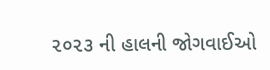૨૦૨૩ ની હાલની જોગવાઈઓ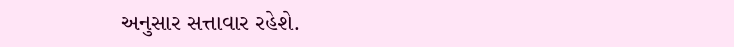અનુસાર સત્તાવાર રહેશે.